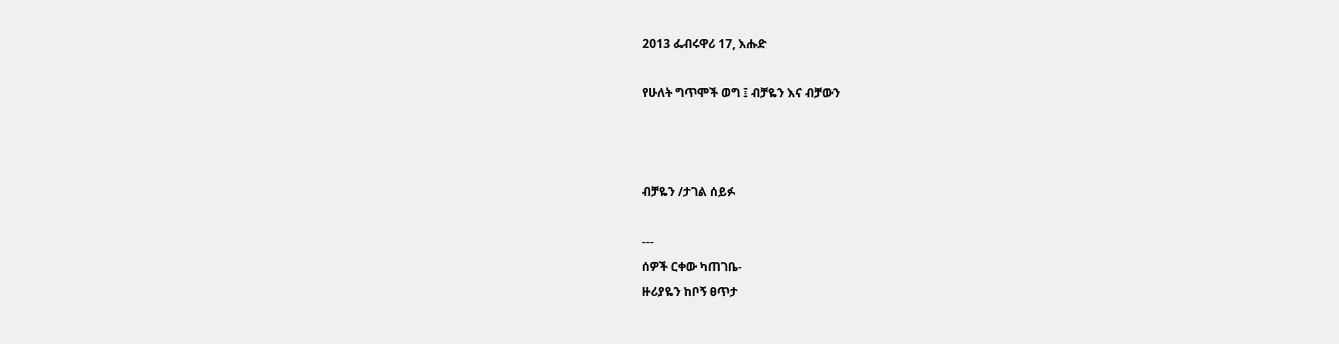2013 ፌብሩዋሪ 17, እሑድ

የሁለት ግጥሞች ወግ ፤ ብቻዬን እና ብቻውን



ብቻዬን /ታገል ሰይፉ

---
ሰዎች ርቀው ካጠገቤ-
ዙሪያዬን ከቦኝ ፀጥታ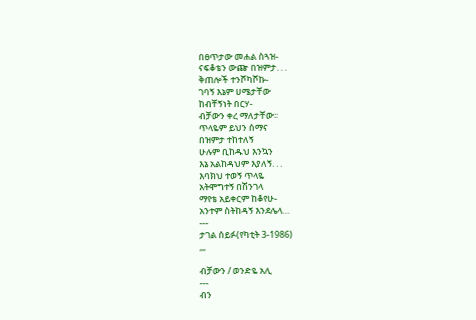በፀጥታው መሐል ስጓዝ-
ናፍቆቴን ውጬ በዝምታ. . .
ቅጠሎች ተንሾካሾኩ-
ገባኝ እኔም ሀሜታቸው
ከብቸኝነት በርሃ-
ብቻውን ቀረ ማለታቸው፡፡
ጥላዬም ይህን ሰማና
በዝምታ ተከተለኝ
ሁሉም ቢከዱህ እንኳን
እኔ አልከዳህም እያለኝ. . .
እባክህ ተወኝ ጥላዬ
አትሞግተኝ በሽንገላ
ማየቴ አይቀርም ከቆየሁ-
አንተም ስትከዳኝ እንደሌላ…
---
ታገል ሰይፉ(የካቲት 3-1986)
,,,

ብቻውን / ወንድዬ አሊ
---
ብን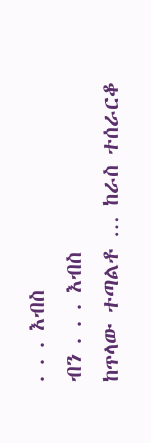. . . እብስ
ብን . . . እብስ
ከጥላው ተጣልቶ … ከራስ ተሰራርቆ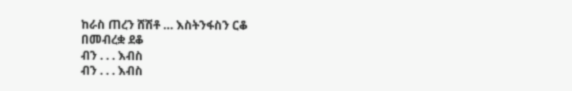ከራስ ጠረን ሸሽቶ … እስትንፋስን ርቆ
በመብረቋ ደቆ
ብን . . . እብስ
ብን . . . እብስ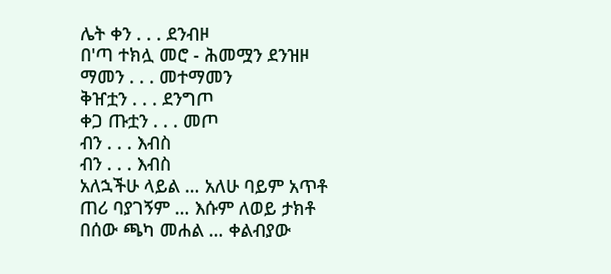ሌት ቀን . . . ደንብዞ
በ'ጣ ተክሏ መሮ - ሕመሟን ደንዝዞ
ማመን . . . መተማመን
ቅዠቷን . . . ደንግጦ
ቀጋ ጡቷን . . . መጦ
ብን . . . እብስ
ብን . . . እብስ
አለኋችሁ ላይል … አለሁ ባይም አጥቶ
ጠሪ ባያገኝም … እሱም ለወይ ታክቶ
በሰው ጫካ መሐል … ቀልብያው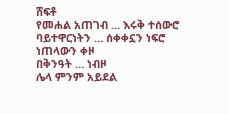ሸፍቶ
የመሐል አጠገብ … እሩቅ ተሰውሮ
ባይተዋርነትን … ሰቀቀኗን ነፍሮ
ነጠላውን ቀዞ
በቅንዓት … ነብዞ
ሌላ ምንም አይደል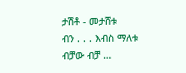ታሽቶ - መታሸቱ
ብን . . . እብስ ማለቱ
ብቻው ብቻ …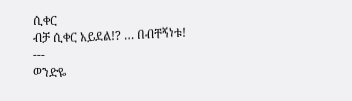ሲቀር
ብቻ ሲቀር አይደል!? … በብቸኝነቱ!
---
ወንድዬ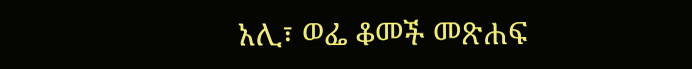አሊ፣ ወፌ ቆመች መጽሐፍ